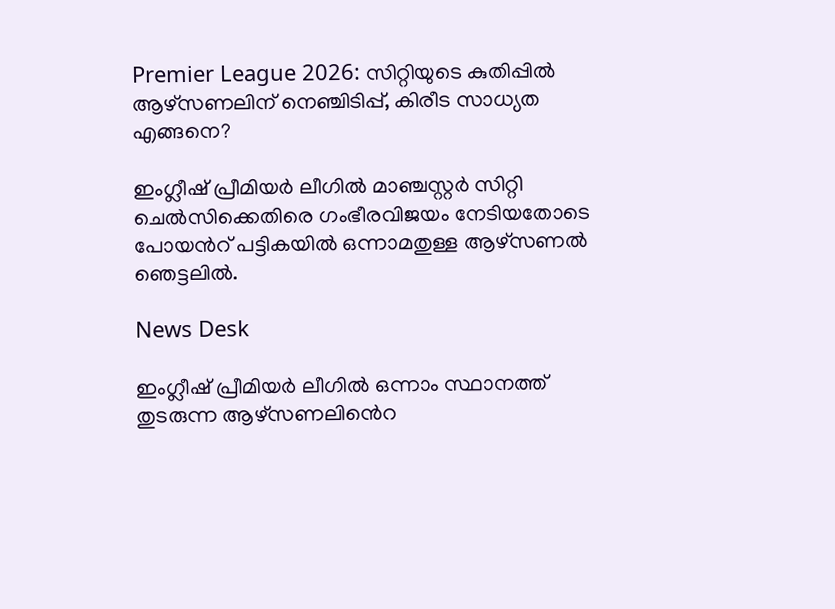Premier League 2026: സിറ്റിയുടെ കുതിപ്പിൽ ആഴ്സണലിന് നെഞ്ചിടിപ്പ്, കിരീട സാധ്യത എങ്ങനെ?

ഇംഗ്ലീഷ് പ്രീമിയർ ലീഗിൽ മാഞ്ചസ്റ്റർ സിറ്റി ചെൽസിക്കെതിരെ ഗംഭീരവിജയം നേടിയതോടെ പോയൻറ് പട്ടികയിൽ ഒന്നാമതുള്ള ആഴ്സണൽ ഞെട്ടലിൽ.

News Desk

ഇംഗ്ലീഷ് പ്രീമിയർ ലീഗിൽ ഒന്നാം സ്ഥാനത്ത് തുടരുന്ന ആഴ്സണലിൻെറ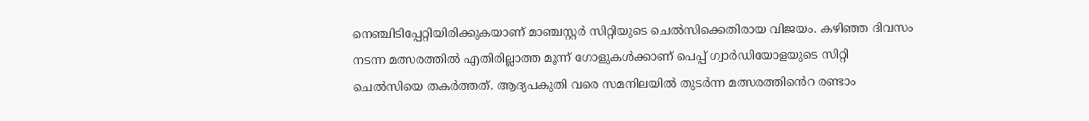നെഞ്ചിടിപ്പേറ്റിയിരിക്കുകയാണ് മാഞ്ചസ്റ്റർ സിറ്റിയുടെ ചെൽസിക്കെതിരായ വിജയം. കഴിഞ്ഞ ദിവസം നടന്ന മത്സരത്തിൽ എതിരില്ലാത്ത മൂന്ന് ഗോളുകൾക്കാണ് പെപ്പ് ഗ്വാർഡിയോളയുടെ സിറ്റി ചെൽസിയെ തകർത്തത്. ആദ്യപകുതി വരെ സമനിലയിൽ തുടർന്ന മത്സരത്തിൻെറ രണ്ടാം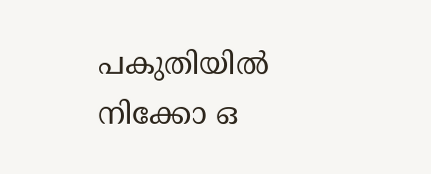പകുതിയിൽ നിക്കോ ഒ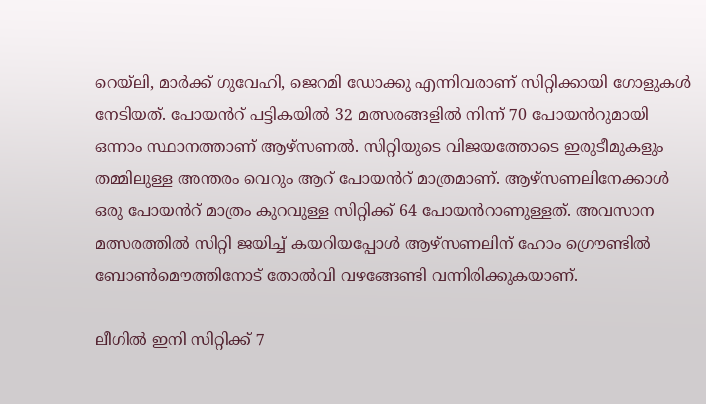റെയ്ലി, മാർക്ക് ഗുവേഹി, ജെറമി ഡോക്കു എന്നിവരാണ് സിറ്റിക്കായി ഗോളുകൾ നേടിയത്. പോയൻറ് പട്ടികയിൽ 32 മത്സരങ്ങളിൽ നിന്ന് 70 പോയൻറുമായി ഒന്നാം സ്ഥാനത്താണ് ആഴ്സണൽ. സിറ്റിയുടെ വിജയത്തോടെ ഇരുടീമുകളും തമ്മിലുള്ള അന്തരം വെറും ആറ് പോയൻറ് മാത്രമാണ്. ആഴ്സണലിനേക്കാൾ ഒരു പോയൻറ് മാത്രം കുറവുള്ള സിറ്റിക്ക് 64 പോയൻറാണുള്ളത്. അവസാന മത്സരത്തിൽ സിറ്റി ജയിച്ച് കയറിയപ്പോൾ ആഴ്സണലിന് ഹോം ഗ്രൌണ്ടിൽ ബോൺമൌത്തിനോട് തോൽവി വഴങ്ങേണ്ടി വന്നിരിക്കുകയാണ്.

ലീഗിൽ ഇനി സിറ്റിക്ക് 7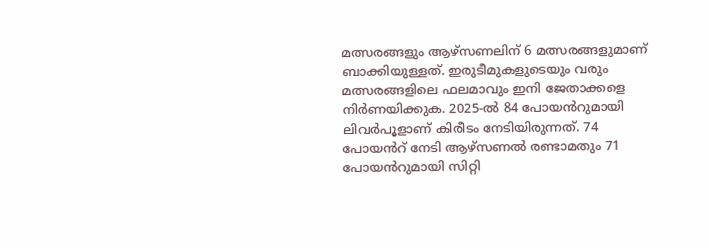മത്സരങ്ങളും ആഴ്സണലിന് 6 മത്സരങ്ങളുമാണ് ബാക്കിയുള്ളത്. ഇരുടീമുകളുടെയും വരും മത്സരങ്ങളിലെ ഫലമാവും ഇനി ജേതാക്കളെ നിർണയിക്കുക. 2025-ൽ 84 പോയൻറുമായി ലിവർപൂളാണ് കിരീടം നേടിയിരുന്നത്. 74 പോയൻറ് നേടി ആഴ്സണൽ രണ്ടാമതും 71 പോയൻറുമായി സിറ്റി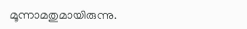മൂന്നാമതുമായിരുന്നു.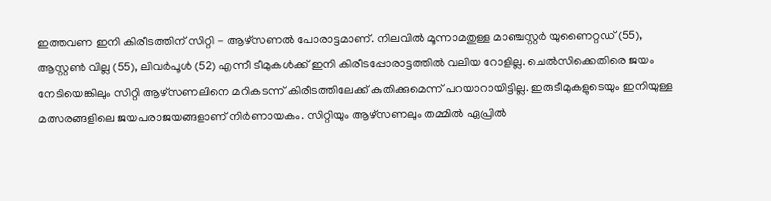ഇത്തവണ ഇനി കിരീടത്തിന് സിറ്റി - ആഴ്സണൽ പോരാട്ടമാണ്. നിലവിൽ മൂന്നാമതുള്ള മാഞ്ചസ്റ്റർ യുണൈറ്റഡ് (55), ആസ്റ്റൺ വില്ല (55), ലിവർപൂൾ (52) എന്നീ ടീമുകൾക്ക് ഇനി കിരീടപ്പോരാട്ടത്തിൽ വലിയ റോളില്ല. ചെൽസിക്കെതിരെ ജയം നേടിയെങ്കിലും സിറ്റി ആഴ്സണലിനെ മറികടന്ന് കിരീടത്തിലേക്ക് കുതിക്കുമെന്ന് പറയാറായിട്ടില്ല. ഇരുടീമുകളുടെയും ഇനിയുള്ള മത്സരങ്ങളിലെ ജയപരാജയങ്ങളാണ് നിർണായകം. സിറ്റിയും ആഴ്സണലും തമ്മിൽ ഏപ്രിൽ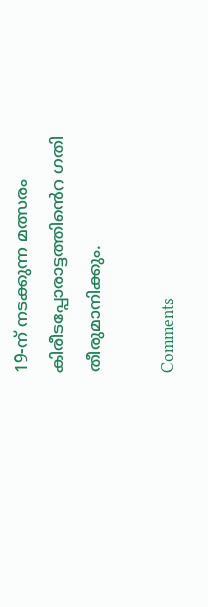19-ന് നടക്കുന്ന മത്സരം കിരീടപ്പോരാട്ടത്തിൻെറ ഗതി തീരുമാനിക്കും.

Comments